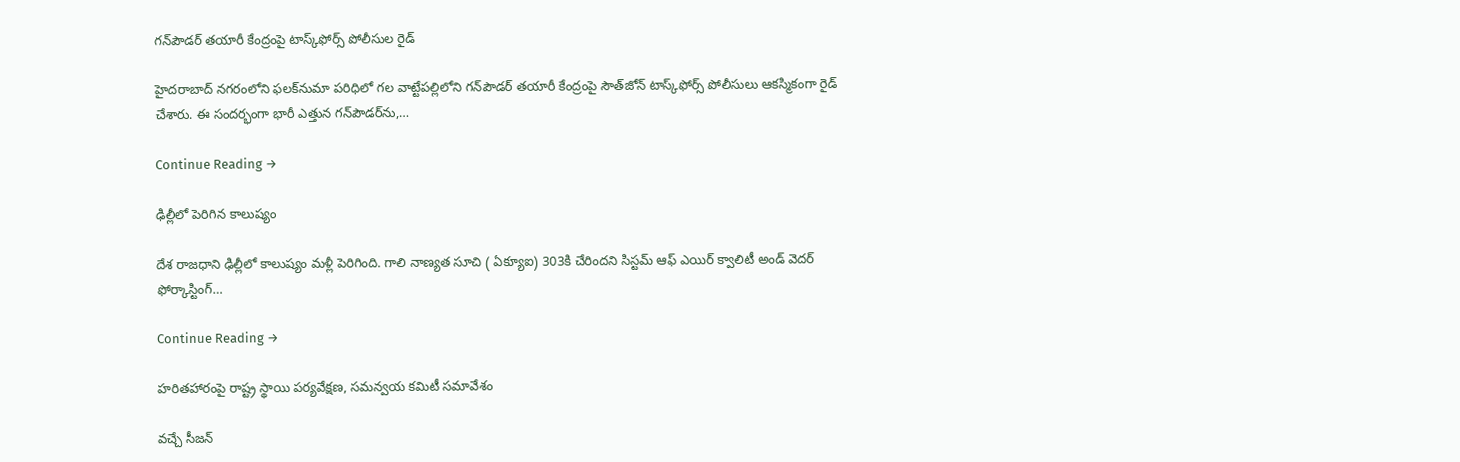గ‌న్‌పౌడ‌ర్ త‌యారీ కేంద్రంపై టాస్క్‌ఫోర్స్ పోలీసుల రైడ్

హైద‌రాబాద్ న‌గ‌రంలోని ఫ‌ల‌క్‌నుమా ప‌రిధిలో గ‌ల వాట్టేప‌ల్లిలోని గ‌న్‌పౌడ‌ర్ త‌యారీ కేంద్రంపై సౌత్‌జోన్ టాస్క్‌ఫోర్స్ పోలీసులు ఆక‌స్మికంగా రైడ్ చేశారు. ఈ సంద‌ర్భంగా భారీ ఎత్తున గ‌న్‌పౌడ‌ర్‌ను,…

Continue Reading →

ఢిల్లీలో పెరిగిన కాలుష్యం

దేశ రాజధాని ఢిల్లీలో కాలుష్యం మళ్లీ పెరిగింది. గాలి నాణ్యత సూచి ( ఏక్యూఐ) 303కి చేరిందని సిస్టమ్‌ ఆఫ్‌ ఎయిర్‌ క్వాలిటీ అండ్‌ వెదర్‌ ఫోర్కాస్టింగ్‌…

Continue Reading →

హరితహారంపై రాష్ట్ర స్థాయి పర్యవేక్షణ, సమన్వయ కమిటీ సమావేశం

వచ్చే సీజన్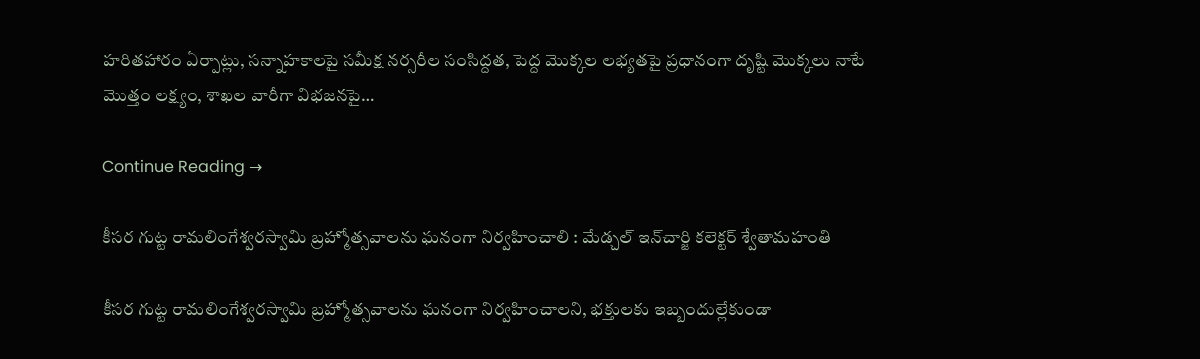హరితహారం ఏర్పాట్లు, సన్నాహకాలపై సమీక్ష నర్సరీల సంసిద్దత, పెద్ద మొక్కల లభ్యతపై ప్రధానంగా దృష్టి మొక్కలు నాటే మొత్తం లక్ష్యం, శాఖల వారీగా విభజనపై…

Continue Reading →

కీసర గుట్ట రామలింగేశ్వరస్వామి బ్రహ్మోత్సవాలను ఘనంగా నిర్వహించాలి : మేడ్చల్‌ ఇన్‌చార్జి కలెక్టర్‌ శ్వేతామహంతి

కీసర గుట్ట రామలింగేశ్వరస్వామి బ్రహ్మోత్సవాలను ఘనంగా నిర్వహించాలని, భక్తులకు ఇబ్బందుల్లేకుండా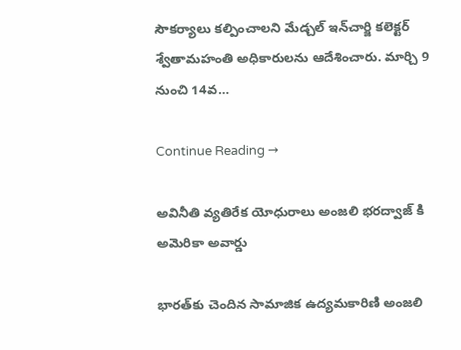సౌకర్యాలు కల్పించాలని మేడ్చల్‌ ఇన్‌చార్జి కలెక్టర్‌ శ్వేతామహంతి అధికారులను ఆదేశించారు. మార్చి 9 నుంచి 14వ…

Continue Reading →

అవినీతి వ్యతిరేక యోధురాలు అంజలి భరద్వాజ్ కి అమెరికా అవార్డు

భారత్‌కు చెందిన సామాజిక ఉద్యమకారిణి అంజలి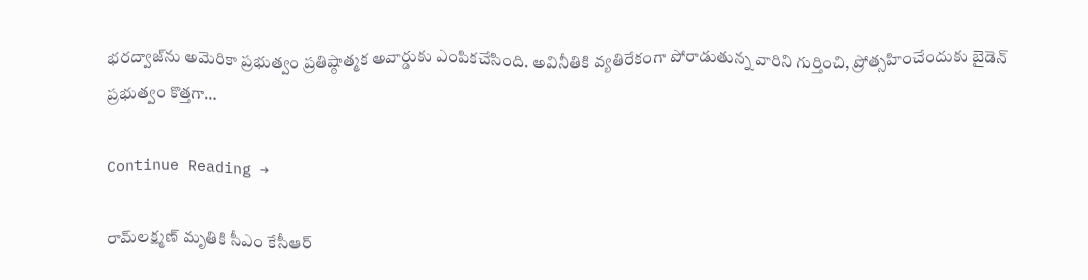భరద్వాజ్‌ను అమెరికా ప్రభుత్వం ప్రతిష్ఠాత్మక అవార్డుకు ఎంపికచేసింది. అవినీతికి వ్యతిరేకంగా పోరాడుతున్న వారిని గుర్తించి, ప్రోత్సహించేందుకు బైడెన్‌ ప్రభుత్వం కొత్తగా…

Continue Reading →

రామ్‌లక్ష్మణ్‌ మృతికి సీఎం కేసీఆర్‌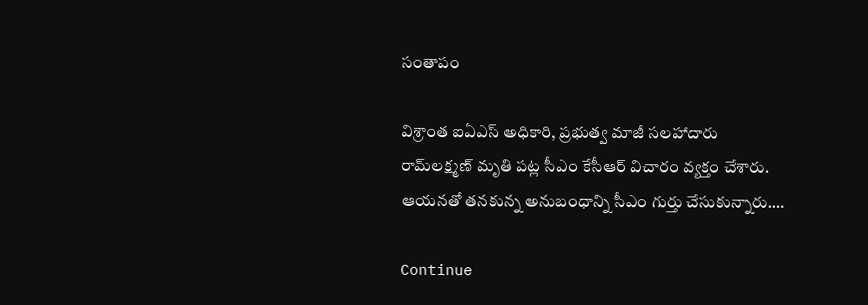సంతాపం

విశ్రాంత ఐఏఎస్ అధికారి, ప్రభుత్వ మాజీ సలహాదారు రామ్‌లక్ష్మణ్ మృతి పట్ల సీఎం కేసీఆర్ విచారం వ్యక్తం చేశారు. ఆయనతో తనకున్న అనుబంధాన్ని సీఎం గుర్తు చేసుకున్నారు.…

Continue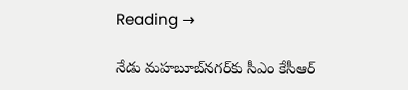Reading →

నేడు మహబూబ్‌నగర్‌కు సీఎం కేసీఆర్‌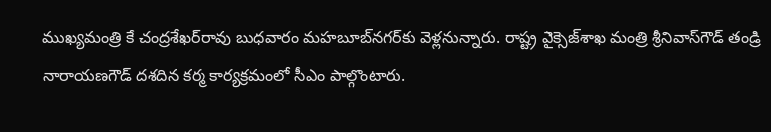ముఖ్యమంత్రి కే చంద్రశేఖర్‌రావు బుధవారం మహబూబ్‌నగర్‌కు వెళ్లనున్నారు. రాష్ట్ర ఎైక్సెజ్‌శాఖ మంత్రి శ్రీనివాస్‌గౌడ్‌ తండ్రి నారాయణగౌడ్‌ దశదిన కర్మ కార్యక్రమంలో సీఎం పాల్గొంటారు.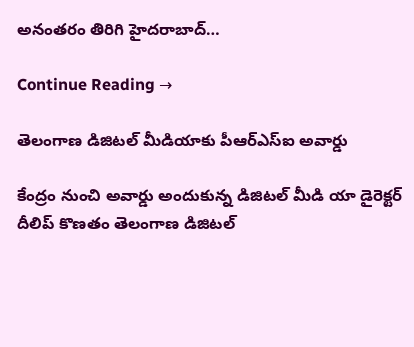అనంతరం తిరిగి హైదరాబాద్‌…

Continue Reading →

తెలంగాణ డిజిటల్‌ మీడియాకు పీఆర్‌ఎస్‌ఐ అవార్డు

కేంద్రం నుంచి అవార్డు అందుకున్న డిజిటల్‌ మీడి యా డైరెక్టర్‌ దీలిప్‌ కొణతం తెలంగాణ డిజిటల్‌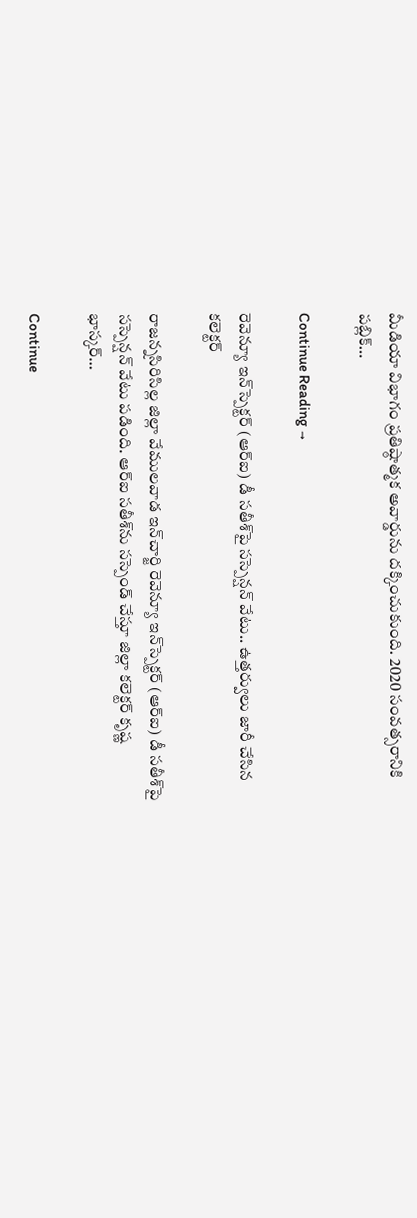మీడియా విభాగం ప్రతిష్ఠాత్మక అవార్డును దక్కించుకుంది. 2020 సంవత్సరానికి పబ్లిక్‌…

Continue Reading →

రెవెన్యూ ఇన్‌స్పెక్టర్‌ (ఆర్‌ఐ) డీ సతీశ్‌పై సస్పెన్షన్‌ వేటు.. ఉత్తర్వులు జారీ చేసిన కలెక్టర్‌

రాజన్నసిరిసిల్ల జిల్లా వేములవాడ ఇన్‌చార్జి రెవెన్యూ ఇన్‌స్పెక్టర్‌ (ఆర్‌ఐ) డీ సతీశ్‌పై సస్పెన్షన్‌ వేటు పడింది. ఆర్‌ఐ సతీశ్‌ను సస్పెండ్‌ చేస్తూ జిల్లా కలెక్టర్ కృష్ణ భాస్కర్…

Continue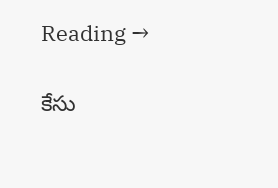Reading →

కేసు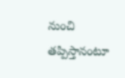నుంచి తప్పిస్తానంటూ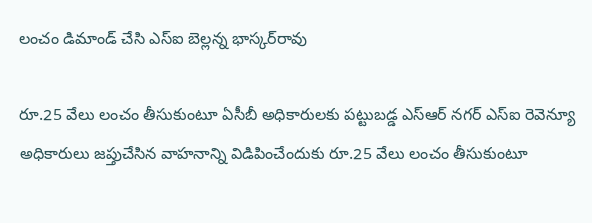లంచం డిమాండ్ చేసి ఎస్ఐ బెల్లన్న భాస్కర్‌రావు

రూ.25 వేలు లంచం తీసుకుంటూ ఏసీబీ అధికారులకు పట్టుబడ్డ ఎస్ఆర్ నగర్ ఎస్ఐ రెవెన్యూ అధికారులు జప్తుచేసిన వాహనాన్ని విడిపించేందుకు రూ.25 వేలు లంచం తీసుకుంటూ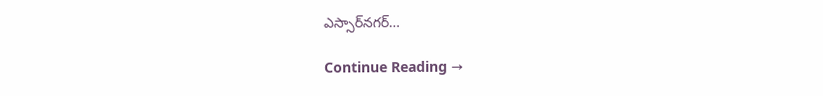ఎస్సార్‌నగర్‌…

Continue Reading →